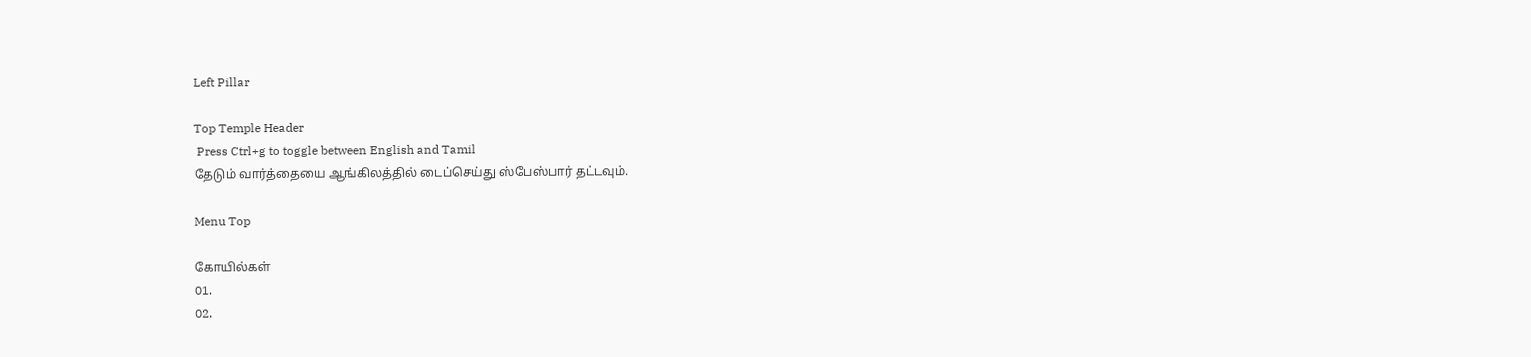Left Pillar

Top Temple Header
 Press Ctrl+g to toggle between English and Tamil
தேடும் வார்த்தையை ஆங்கிலத்தில் டைப்செய்து ஸ்பேஸ்பார் தட்டவும்.

Menu Top

கோயில்கள்
01.
02.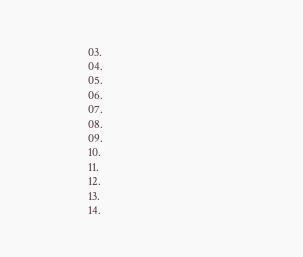03.
04.
05.
06.
07.
08.
09.
10.
11.
12.
13.
14.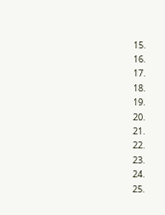15.
16.
17.
18.
19.
20.
21.
22.
23.
24.
25.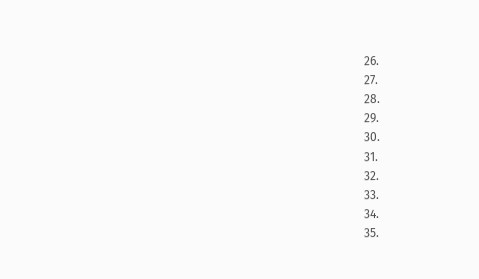26.
27.
28.
29.
30.
31.
32.
33.
34.
35.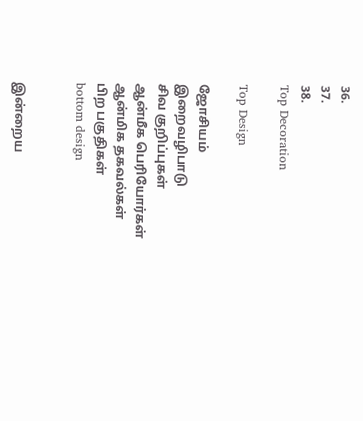36.
37.
38.
Top Decoration

Top Design

ஜோசியம்
இறைவழிபாடு
சிவ குறிப்புகள்
ஆன்மீக பெரியோர்கள்
ஆன்மிக தகவல்கள்
பிற பகுதிகள்
bottom design


இன்றைய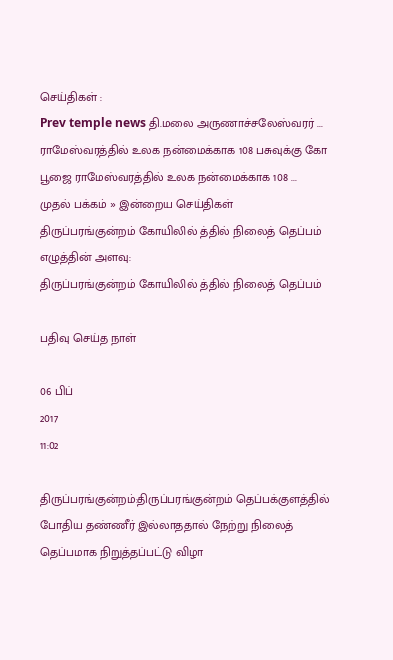செய்திகள் :
Prev temple news தி.மலை அருணாச்சலேஸ்வரர் ... ராமேஸ்வரத்தில் உலக நன்மைக்காக 108 பசுவுக்கு கோ பூஜை ராமேஸ்வரத்தில் உலக நன்மைக்காக 108 ...
முதல் பக்கம் » இன்றைய செய்திகள்
திருப்பரங்குன்றம் கோயிலில் த்தில் நிலைத் தெப்பம்
எழுத்தின் அளவு:
திருப்பரங்குன்றம் கோயிலில் த்தில் நிலைத் தெப்பம்

பதிவு செய்த நாள்

06 பிப்
2017
11:02

திருப்பரங்குன்றம்:திருப்பரங்குன்றம் தெப்பக்குளத்தில் போதிய தண்ணீர் இல்லாததால் நேற்று நிலைத் தெப்பமாக நிறுத்தப்பட்டு விழா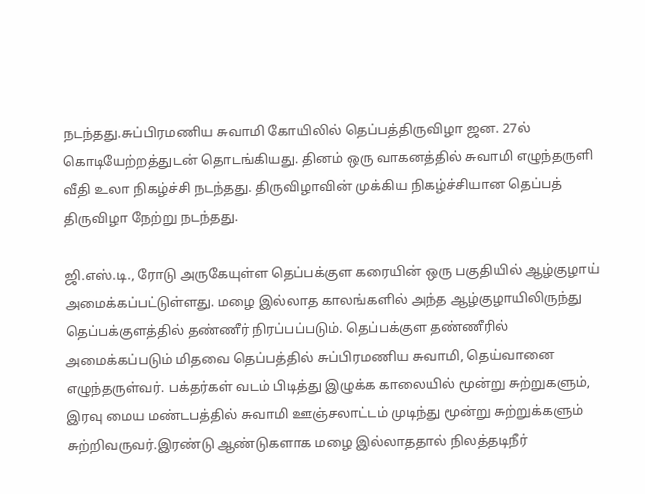நடந்தது.சுப்பிரமணிய சுவாமி கோயிலில் தெப்பத்திருவிழா ஜன. 27ல் கொடியேற்றத்துடன் தொடங்கியது. தினம் ஒரு வாகனத்தில் சுவாமி எழுந்தருளி வீதி உலா நிகழ்ச்சி நடந்தது. திருவிழாவின் முக்கிய நிகழ்ச்சியான தெப்பத் திருவிழா நேற்று நடந்தது.

ஜி.எஸ்.டி., ரோடு அருகேயுள்ள தெப்பக்குள கரையின் ஒரு பகுதியில் ஆழ்குழாய் அமைக்கப்பட்டுள்ளது. மழை இல்லாத காலங்களில் அந்த ஆழ்குழாயிலிருந்து தெப்பக்குளத்தில் தண்ணீர் நிரப்பப்படும். தெப்பக்குள தண்ணீரில் அமைக்கப்படும் மிதவை தெப்பத்தில் சுப்பிரமணிய சுவாமி, தெய்வானை எழுந்தருள்வர். பக்தர்கள் வடம் பிடித்து இழுக்க காலையில் மூன்று சுற்றுகளும், இரவு மைய மண்டபத்தில் சுவாமி ஊஞ்சலாட்டம் முடிந்து மூன்று சுற்றுக்களும் சுற்றிவருவர்.இரண்டு ஆண்டுகளாக மழை இல்லாததால் நிலத்தடிநீர்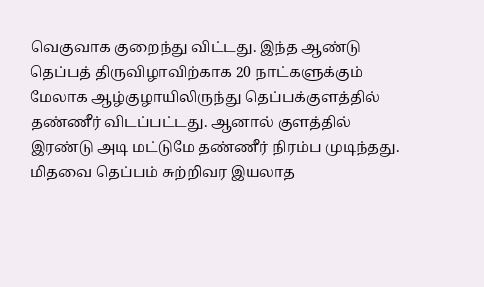வெகுவாக குறைந்து விட்டது. இந்த ஆண்டு தெப்பத் திருவிழாவிற்காக 20 நாட்களுக்கும் மேலாக ஆழ்குழாயிலிருந்து தெப்பக்குளத்தில் தண்ணீர் விடப்பட்டது. ஆனால் குளத்தில் இரண்டு அடி மட்டுமே தண்ணீர் நிரம்ப முடிந்தது. மிதவை தெப்பம் சுற்றிவர இயலாத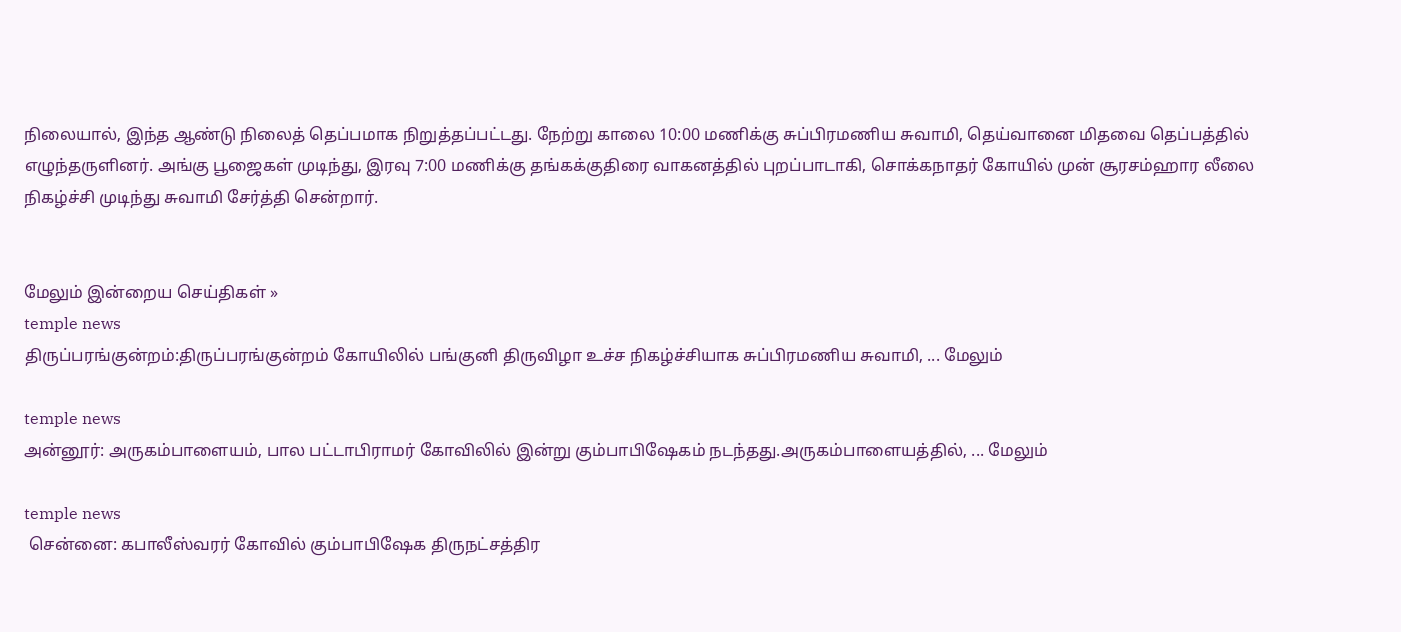நிலையால், இந்த ஆண்டு நிலைத் தெப்பமாக நிறுத்தப்பட்டது. நேற்று காலை 10:00 மணிக்கு சுப்பிரமணிய சுவாமி, தெய்வானை மிதவை தெப்பத்தில் எழுந்தருளினர். அங்கு பூஜைகள் முடிந்து, இரவு 7:00 மணிக்கு தங்கக்குதிரை வாகனத்தில் புறப்பாடாகி, சொக்கநாதர் கோயில் முன் சூரசம்ஹார லீலை நிகழ்ச்சி முடிந்து சுவாமி சேர்த்தி சென்றார்.


மேலும் இன்றைய செய்திகள் »
temple news
திருப்பரங்குன்றம்:திருப்பரங்குன்றம் கோயிலில் பங்குனி திருவிழா உச்ச நிகழ்ச்சியாக சுப்பிரமணிய சுவாமி, ... மேலும்

temple news
அன்னூர்: அருகம்பாளையம், பால பட்டாபிராமர் கோவிலில் இன்று கும்பாபிஷேகம் நடந்தது.அருகம்பாளையத்தில், ... மேலும்

temple news
 சென்னை: கபாலீஸ்வரர் கோவில் கும்பாபிஷேக திருநட்சத்திர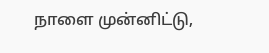நாளை முன்னிட்டு,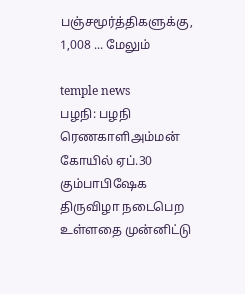பஞ்சமூர்த்திகளுக்கு, 1,008 ... மேலும்

temple news
பழநி: பழநி ரெணகாளிஅம்மன் கோயில் ஏப்.30 கும்பாபிஷேக திருவிழா நடைபெற உள்ளதை முன்னிட்டு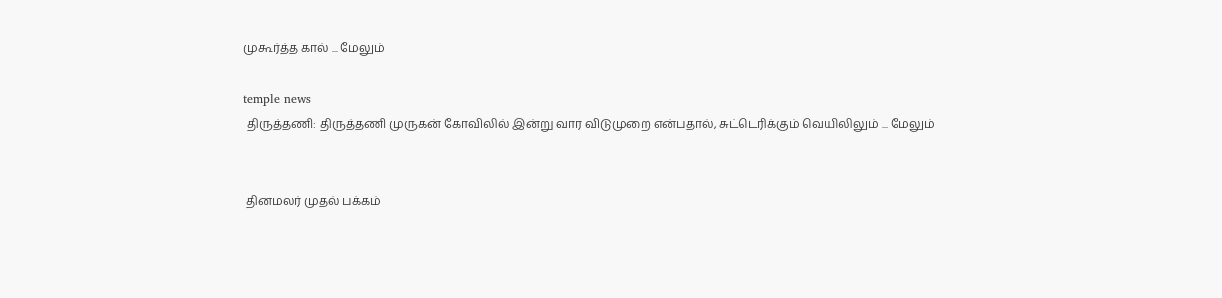முகூர்த்த கால் ... மேலும்

temple news
 திருத்தணி: திருத்தணி முருகன் கோவிலில் இன்று வார விடுமுறை என்பதால், சுட்டெரிக்கும் வெயிலிலும் ... மேலும்


 தினமலர் முதல் பக்கம்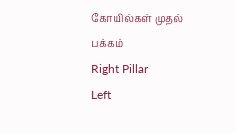கோயில்கள் முதல் பக்கம்
Right Pillar
Left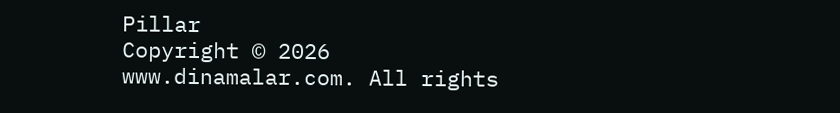Pillar
Copyright © 2026 www.dinamalar.com. All rights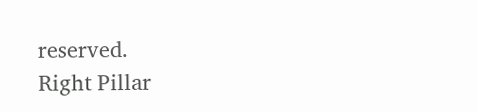reserved.
Right Pillar